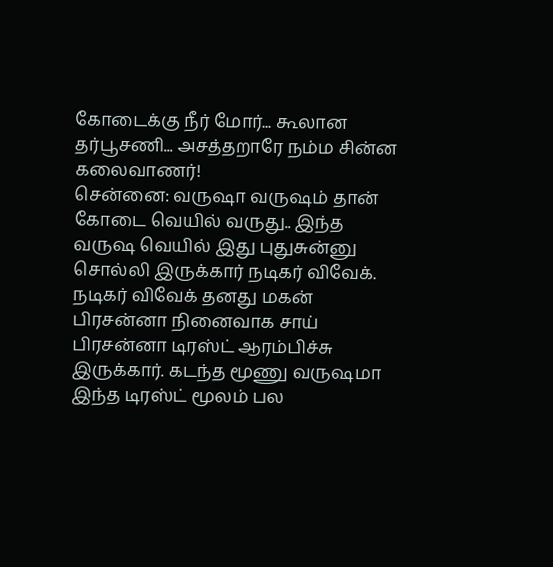கோடைக்கு நீர் மோர்... கூலான தர்பூசணி... அசத்தறாரே நம்ம சின்ன கலைவாணர்!
சென்னை: வருஷா வருஷம் தான் கோடை வெயில் வருது.. இந்த வருஷ வெயில் இது புதுசுன்னு சொல்லி இருக்கார் நடிகர் விவேக்.
நடிகர் விவேக் தனது மகன் பிரசன்னா நினைவாக சாய் பிரசன்னா டிரஸ்ட் ஆரம்பிச்சு இருக்கார். கடந்த மூணு வருஷமா இந்த டிரஸ்ட் மூலம் பல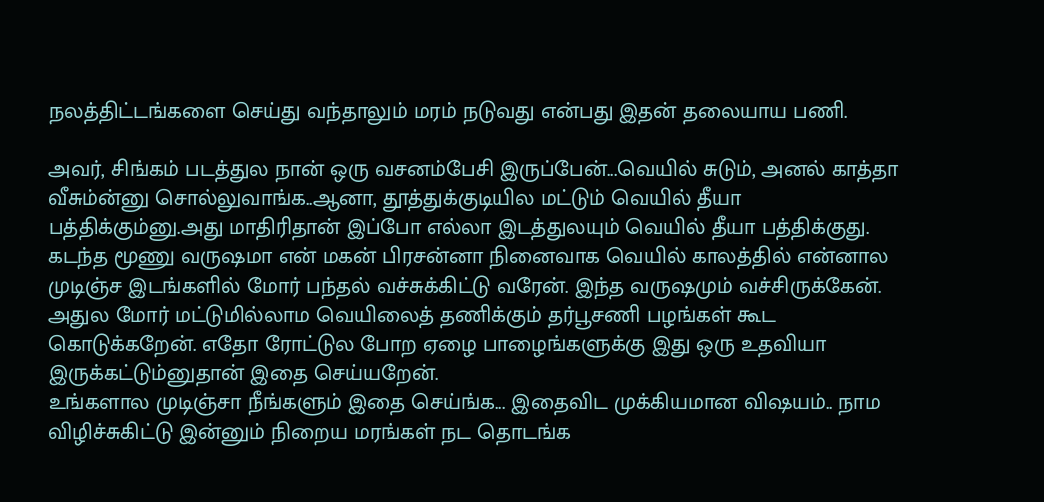நலத்திட்டங்களை செய்து வந்தாலும் மரம் நடுவது என்பது இதன் தலையாய பணி.

அவர், சிங்கம் படத்துல நான் ஒரு வசனம்பேசி இருப்பேன்...வெயில் சுடும், அனல் காத்தா வீசும்ன்னு சொல்லுவாங்க..ஆனா, தூத்துக்குடியில மட்டும் வெயில் தீயா பத்திக்கும்னு.அது மாதிரிதான் இப்போ எல்லா இடத்துலயும் வெயில் தீயா பத்திக்குது.
கடந்த மூணு வருஷமா என் மகன் பிரசன்னா நினைவாக வெயில் காலத்தில் என்னால முடிஞ்ச இடங்களில் மோர் பந்தல் வச்சுக்கிட்டு வரேன். இந்த வருஷமும் வச்சிருக்கேன்.
அதுல மோர் மட்டுமில்லாம வெயிலைத் தணிக்கும் தர்பூசணி பழங்கள் கூட கொடுக்கறேன். எதோ ரோட்டுல போற ஏழை பாழைங்களுக்கு இது ஒரு உதவியா இருக்கட்டும்னுதான் இதை செய்யறேன்.
உங்களால முடிஞ்சா நீங்களும் இதை செய்ங்க... இதைவிட முக்கியமான விஷயம்.. நாம விழிச்சுகிட்டு இன்னும் நிறைய மரங்கள் நட தொடங்க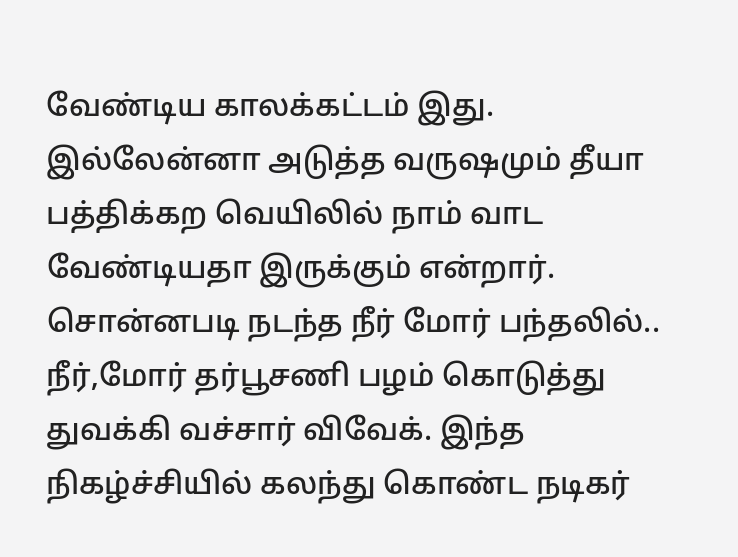வேண்டிய காலக்கட்டம் இது. இல்லேன்னா அடுத்த வருஷமும் தீயா பத்திக்கற வெயிலில் நாம் வாட வேண்டியதா இருக்கும் என்றார்.
சொன்னபடி நடந்த நீர் மோர் பந்தலில்.. நீர்,மோர் தர்பூசணி பழம் கொடுத்து துவக்கி வச்சார் விவேக். இந்த நிகழ்ச்சியில் கலந்து கொண்ட நடிகர்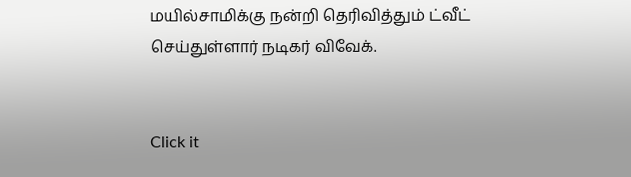மயில்சாமிக்கு நன்றி தெரிவித்தும் ட்வீட் செய்துள்ளார் நடிகர் விவேக்.


Click it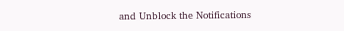and Unblock the Notifications